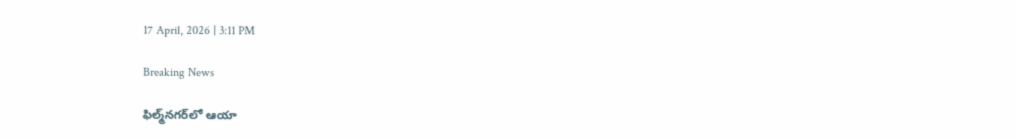17 April, 2026 | 3:11 PM

Breaking News

ఫిల్మ్‌నగర్‌లో ఆయా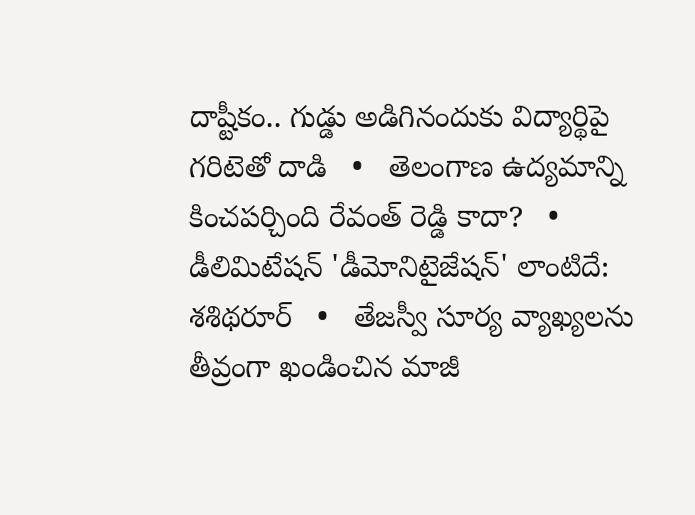దాష్టీకం.. గుడ్డు అడిగినందుకు విద్యార్థిపై గరిటెతో దాడి   •   తెలంగాణ ఉద్యమాన్ని కించపర్చింది రేవంత్ రెడ్డి కాదా?   •   డీలిమిటేషన్ 'డీమోనిటైజేషన్' లాంటిదే: శశిథరూర్   •   తేజస్వీ సూర్య వ్యాఖ్యలను తీవ్రంగా ఖండించిన మాజీ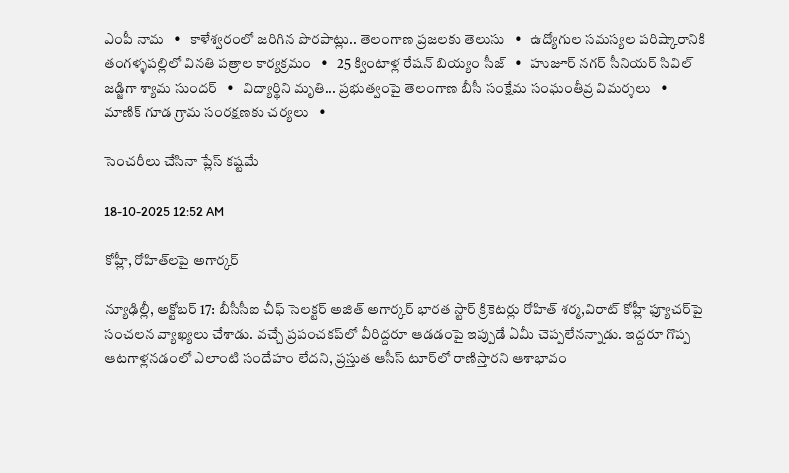ఎంపీ నామ   •   కాళేశ్వరంలో జరిగిన పొరపాట్లు.. తెలంగాణ ప్రజలకు తెలుసు   •   ఉద్యోగుల సమస్యల పరిష్కారానికి తంగళ్ళపల్లిలో వినతి పత్రాల కార్యక్రమం   •   25 క్వింటాళ్ల రేషన్ బియ్యం సీజ్   •   హుజూర్ నగర్ సీనియర్ సివిల్ జడ్జిగా శ్యామ సుందర్   •   విద్యార్థిని మృతి... ప్రభుత్వంపై తెలంగాణ బీసీ సంక్షేమ సంఘంతీవ్ర విమర్శలు   •   మాణిక్ గూడ గ్రామ సంరక్షణకు చర్యలు   •

సెంచరీలు చేసినా ప్లేస్ కష్టమే

18-10-2025 12:52 AM

కోహ్లీ, రోహిత్‌లపై అగార్కర్

న్యూఢిల్లీ, అక్టోబర్ 17: బీసీసీఐ చీఫ్ సెలక్టర్ అజిత్ అగార్కర్ భారత స్టార్ క్రికెటర్లు రోహిత్ శర్మ,విరాట్ కోహ్లీ ఫ్యూచర్‌పై సంచలన వ్యాఖ్యలు చేశాడు. వచ్చే ప్రపంచకప్‌లో వీరిద్దరూ ఆడడంపై ఇప్పుడే ఏమీ చెప్పలేనన్నాడు. ఇద్దరూ గొప్ప ఆటగాళ్లనడంలో ఎలాంటి సందేహం లేదని, ప్రస్తుత ఆసీస్ టూర్‌లో రాణిస్తారని ఆశాభావం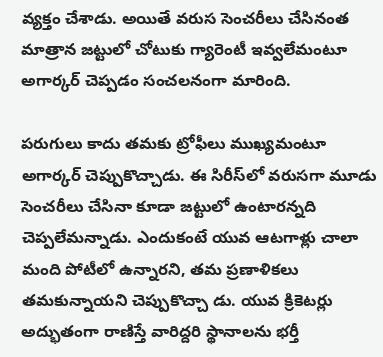వ్యక్తం చేశాడు. అయితే వరుస సెంచరీలు చేసినంత మాత్రాన జట్టులో చోటుకు గ్యారెంటీ ఇవ్వలేమంటూ అగార్కర్ చెప్పడం సంచలనంగా మారింది.

పరుగులు కాదు తమకు ట్రోఫీలు ముఖ్యమంటూ అగార్కర్ చెప్పుకొచ్చాడు. ఈ సిరీస్‌లో వరుసగా మూడు సెంచరీలు చేసినా కూడా జట్టులో ఉంటారన్నది చెప్పలేమన్నాడు. ఎందుకంటే యువ ఆటగాళ్లు చాలా మంది పోటీలో ఉన్నారని, తమ ప్రణాళికలు తమకున్నాయని చెప్పుకొచ్చా డు. యువ క్రికెటర్లు అద్భుతంగా రాణిస్తే వారిద్దరి స్థానాలను భర్తీ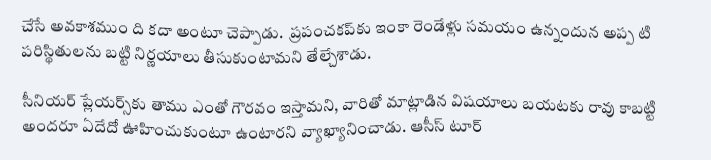చేసే అవకాశముం ది కదా అంటూ చెప్పాడు.  ప్రపంచకప్‌కు ఇంకా రెండేళ్లు సమయం ఉన్నందున అప్ప టి పరిస్థితులను బట్టి నిర్ణయాలు తీసుకుంటామని తేల్చేశాడు.

సీనియర్ ప్లేయర్స్‌కు తాము ఎంతో గౌరవం ఇస్తామని, వారితో మాట్లాడిన విషయాలు బయటకు రావు కాబట్టి అందరూ ఏదేదో ఊహించుకుంటూ ఉంటారని వ్యాఖ్యానించాడు. ఆసీస్ టూర్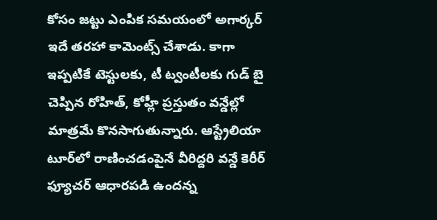కోసం జట్టు ఎంపిక సమయంలో అగార్కర్ ఇదే తరహా కామెంట్స్ చేశాడు. కాగా ఇప్పటికే టెస్టులకు, టీ ట్వంటీలకు గుడ్ బై చెప్పిన రోహిత్, కోహ్లీ ప్రస్తుతం వన్డేల్లో మాత్రమే కొనసాగుతున్నారు. ఆస్ట్రేలియా టూర్‌లో రాణించడంపైనే వీరిద్దరి వన్డే కెరీర్ ఫ్యూచర్ ఆధారపడి ఉందన్న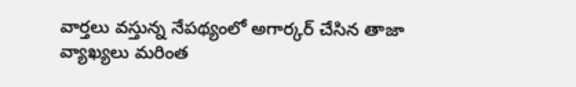వార్తలు వస్తున్న నేపథ్యంలో అగార్కర్ చేసిన తాజా వ్యాఖ్యలు మరింత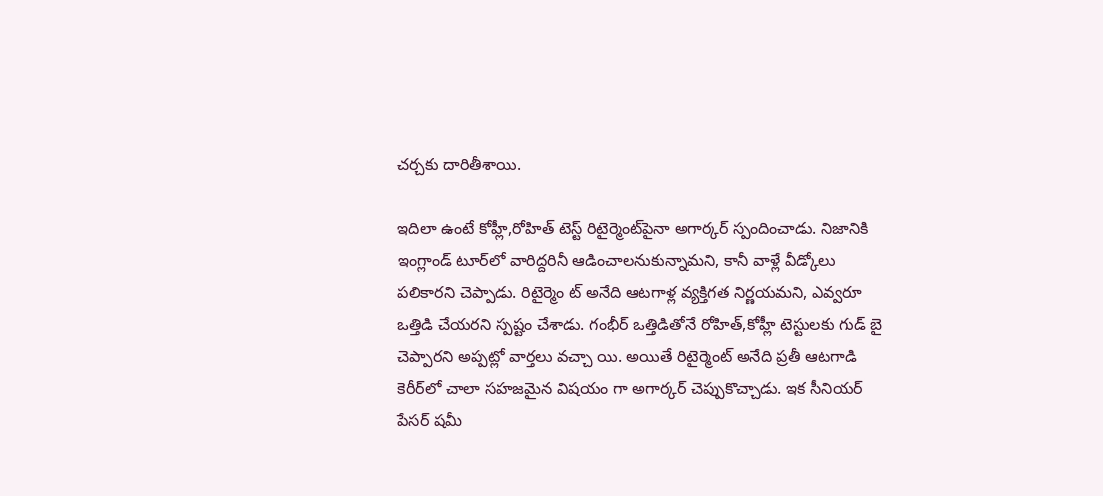చర్చకు దారితీశాయి.

ఇదిలా ఉంటే కోహ్లీ,రోహిత్ టెస్ట్ రిటైర్మెంట్‌పైనా అగార్కర్ స్పందించాడు. నిజానికి ఇంగ్లాండ్ టూర్‌లో వారిద్దరినీ ఆడించాలనుకున్నామని, కానీ వాళ్లే వీడ్కోలు పలికారని చెప్పాడు. రిటైర్మెం ట్ అనేది ఆటగాళ్ల వ్యక్తిగత నిర్ణయమని, ఎవ్వరూ ఒత్తిడి చేయరని స్పష్టం చేశాడు. గంభీర్ ఒత్తిడితోనే రోహిత్,కోహ్లీ టెస్టులకు గుడ్ బై చెప్పారని అప్పట్లో వార్తలు వచ్చా యి. అయితే రిటైర్మెంట్ అనేది ప్రతీ ఆటగాడి కెరీర్‌లో చాలా సహజమైన విషయం గా అగార్కర్ చెప్పుకొచ్చాడు. ఇక సీనియర్ పేసర్ షమీ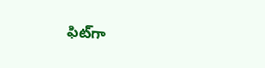ఫిట్‌గా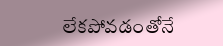లేకపోవడంతోనే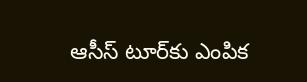ఆసీస్ టూర్‌కు ఎంపిక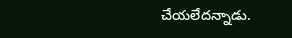చేయలేదన్నాడు.